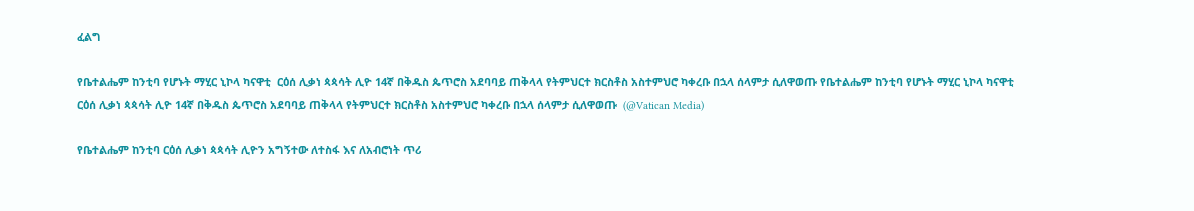ፈልግ

የቤተልሔም ከንቲባ የሆኑት ማሂር ኒኮላ ካናዋቲ  ርዕሰ ሊቃነ ጳጳሳት ሊዮ 14ኛ በቅዱስ ጴጥሮስ አደባባይ ጠቅላላ የትምህርተ ክርስቶስ አስተምህሮ ካቀረቡ በኋላ ሰላምታ ሲለዋወጡ የቤተልሔም ከንቲባ የሆኑት ማሂር ኒኮላ ካናዋቲ ርዕሰ ሊቃነ ጳጳሳት ሊዮ 14ኛ በቅዱስ ጴጥሮስ አደባባይ ጠቅላላ የትምህርተ ክርስቶስ አስተምህሮ ካቀረቡ በኋላ ሰላምታ ሲለዋወጡ  (@Vatican Media)

የቤተልሔም ከንቲባ ርዕሰ ሊቃነ ጳጳሳት ሊዮን አግኝተው ለተስፋ እና ለአብሮነት ጥሪ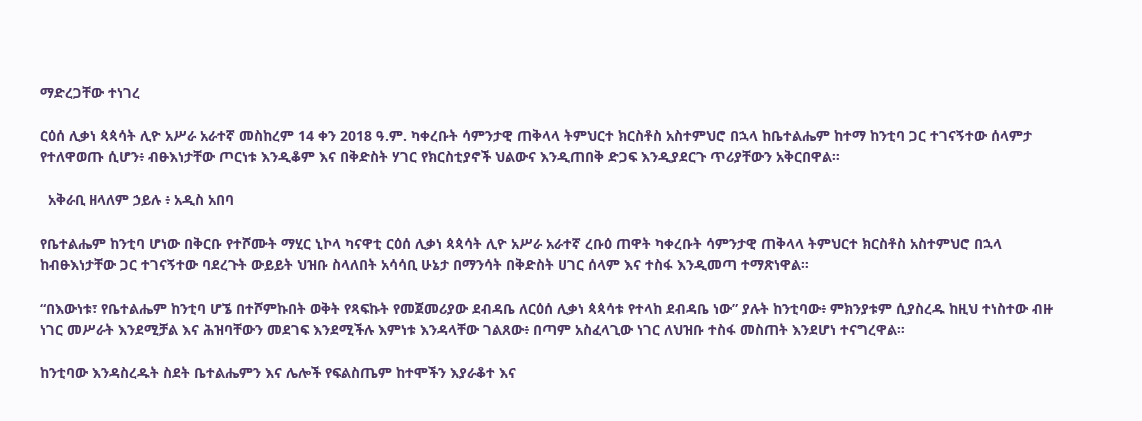ማድረጋቸው ተነገረ

ርዕሰ ሊቃነ ጳጳሳት ሊዮ አሥራ አራተኛ መስከረም 14 ቀን 2018 ዓ.ም. ካቀረቡት ሳምንታዊ ጠቅላላ ትምህርተ ክርስቶስ አስተምህሮ በኋላ ከቤተልሔም ከተማ ከንቲባ ጋር ተገናኝተው ሰላምታ የተለዋወጡ ሲሆን፥ ብፁእነታቸው ጦርነቱ እንዲቆም እና በቅድስት ሃገር የክርስቲያኖች ህልውና እንዲጠበቅ ድጋፍ እንዲያደርጉ ጥሪያቸውን አቅርበዋል።

  አቅራቢ ዘላለም ኃይሉ ፥ አዲስ አበባ

የቤተልሔም ከንቲባ ሆነው በቅርቡ የተሾሙት ማሂር ኒኮላ ካናዋቲ ርዕሰ ሊቃነ ጳጳሳት ሊዮ አሥራ አራተኛ ረቡዕ ጠዋት ካቀረቡት ሳምንታዊ ጠቅላላ ትምህርተ ክርስቶስ አስተምህሮ በኋላ ከብፁእነታቸው ጋር ተገናኝተው ባደረጉት ውይይት ህዝቡ ስላለበት አሳሳቢ ሁኔታ በማንሳት በቅድስት ሀገር ሰላም እና ተስፋ እንዲመጣ ተማጽነዋል።

“በእውነቱ፣ የቤተልሔም ከንቲባ ሆኜ በተሾምኩበት ወቅት የጻፍኩት የመጀመሪያው ደብዳቤ ለርዕሰ ሊቃነ ጳጳሳቱ የተላከ ደብዳቤ ነው” ያሉት ከንቲባው፥ ምክንያቱም ሲያስረዱ ከዚህ ተነስተው ብዙ ነገር መሥራት እንደሚቻል እና ሕዝባቸውን መደገፍ እንደሚችሉ እምነቱ እንዳላቸው ገልጸው፥ በጣም አስፈላጊው ነገር ለህዝቡ ተስፋ መስጠት እንደሆነ ተናግረዋል።

ከንቲባው እንዳስረዱት ስደት ቤተልሔምን እና ሌሎች የፍልስጤም ከተሞችን እያራቆተ እና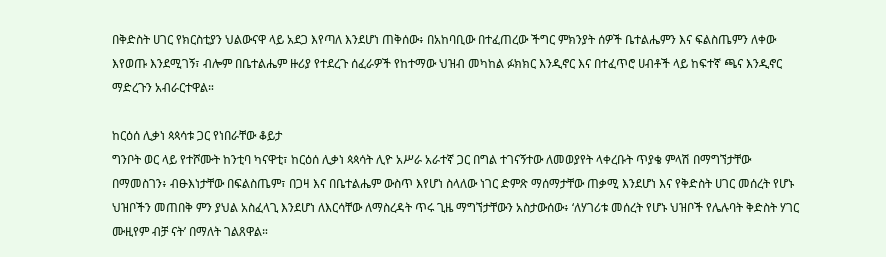በቅድስት ሀገር የክርስቲያን ህልውናዋ ላይ አደጋ እየጣለ እንደሆነ ጠቅሰው፥ በአከባቢው በተፈጠረው ችግር ምክንያት ሰዎች ቤተልሔምን እና ፍልስጤምን ለቀው እየወጡ እንደሚገኝ፣ ብሎም በቤተልሔም ዙሪያ የተደረጉ ሰፈራዎች የከተማው ህዝብ መካከል ፉክክር እንዲኖር እና በተፈጥሮ ሀብቶች ላይ ከፍተኛ ጫና እንዲኖር ማድረጉን አብራርተዋል።

ከርዕሰ ሊቃነ ጳጳሳቱ ጋር የነበራቸው ቆይታ
ግንቦት ወር ላይ የተሾሙት ከንቲባ ካናዋቲ፣ ከርዕሰ ሊቃነ ጳጳሳት ሊዮ አሥራ አራተኛ ጋር በግል ተገናኝተው ለመወያየት ላቀረቡት ጥያቄ ምላሽ በማግኘታቸው በማመስገን፥ ብፁእነታቸው በፍልስጤም፣ በጋዛ እና በቤተልሔም ውስጥ እየሆነ ስላለው ነገር ድምጽ ማሰማታቸው ጠቃሚ እንደሆነ እና የቅድስት ሀገር መሰረት የሆኑ ህዝቦችን መጠበቅ ምን ያህል አስፈላጊ እንደሆነ ለእርሳቸው ለማስረዳት ጥሩ ጊዜ ማግኘታቸውን አስታውሰው፥ ‘ለሃገሪቱ መሰረት የሆኑ ህዝቦች የሌሉባት ቅድስት ሃገር ሙዚየም ብቻ ናት’ በማለት ገልጸዋል።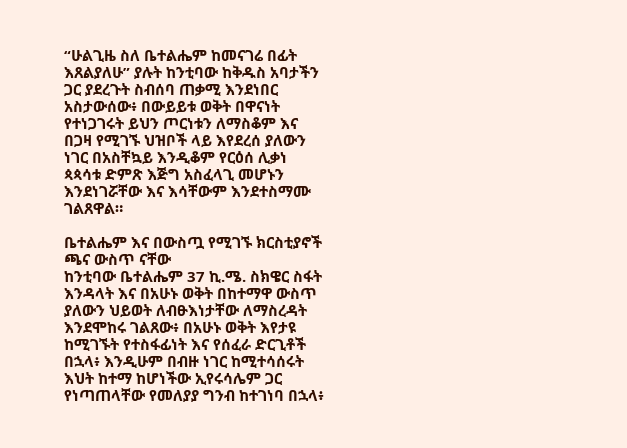“ሁልጊዜ ስለ ቤተልሔም ከመናገሬ በፊት እጸልያለሁ” ያሉት ከንቲባው ከቅዱስ አባታችን ጋር ያደረጉት ስብሰባ ጠቃሚ እንደነበር አስታውሰው፥ በውይይቱ ወቅት በዋናነት የተነጋገሩት ይህን ጦርነቱን ለማስቆም እና በጋዛ የሚገኙ ህዝቦች ላይ እየደረሰ ያለውን ነገር በአስቸኳይ እንዲቆም የርዕሰ ሊቃነ ጳጳሳቱ ድምጽ እጅግ አስፈላጊ መሆኑን እንደነገሯቸው እና እሳቸውም እንደተስማሙ ገልጸዋል።

ቤተልሔም እና በውስጧ የሚገኙ ክርስቲያኖች ጫና ውስጥ ናቸው
ከንቲባው ቤተልሔም 37 ኪ.ሜ. ስክዌር ስፋት እንዳላት እና በአሁኑ ወቅት በከተማዋ ውስጥ ያለውን ህይወት ለብፁእነታቸው ለማስረዳት እንደሞከሩ ገልጸው፥ በአሁኑ ወቅት እየታዩ ከሚገኙት የተስፋፊነት እና የሰፈራ ድርጊቶች በኋላ፥ እንዲሁም በብዙ ነገር ከሚተሳሰሩት እህት ከተማ ከሆነችው ኢየሩሳሌም ጋር የነጣጠላቸው የመለያያ ግንብ ከተገነባ በኋላ፥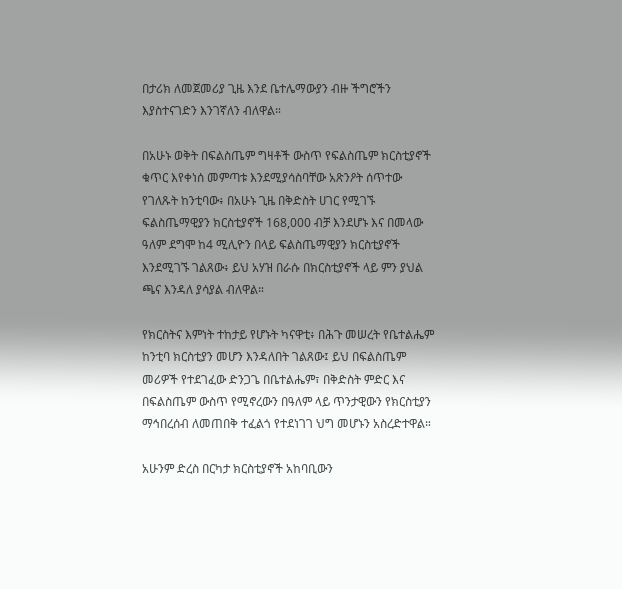በታሪክ ለመጀመሪያ ጊዜ እንደ ቤተሌማውያን ብዙ ችግሮችን እያስተናገድን እንገኛለን ብለዋል።

በአሁኑ ወቅት በፍልስጤም ግዛቶች ውስጥ የፍልስጤም ክርስቲያኖች ቁጥር እየቀነሰ መምጣቱ እንደሚያሳስባቸው አጽንዖት ሰጥተው የገለጹት ከንቲባው፥ በአሁኑ ጊዜ በቅድስት ሀገር የሚገኙ ፍልስጤማዊያን ክርስቲያኖች 168,000 ብቻ እንደሆኑ እና በመላው ዓለም ደግሞ ከ4 ሚሊዮን በላይ ፍልስጤማዊያን ክርስቲያኖች እንደሚገኙ ገልጸው፥ ይህ አሃዝ በራሱ በክርስቲያኖች ላይ ምን ያህል ጫና እንዳለ ያሳያል ብለዋል።

የክርስትና እምነት ተከታይ የሆኑት ካናዋቲ፥ በሕጉ መሠረት የቤተልሔም ከንቲባ ክርስቲያን መሆን እንዳለበት ገልጸው፤ ይህ በፍልስጤም መሪዎች የተደገፈው ድንጋጌ በቤተልሔም፣ በቅድስት ምድር እና በፍልስጤም ውስጥ የሚኖረውን በዓለም ላይ ጥንታዊውን የክርስቲያን ማኅበረሰብ ለመጠበቅ ተፈልጎ የተደነገገ ህግ መሆኑን አስረድተዋል።

አሁንም ድረስ በርካታ ክርስቲያኖች አከባቢውን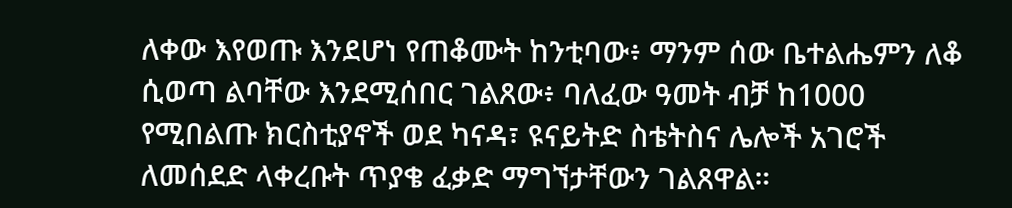ለቀው እየወጡ እንደሆነ የጠቆሙት ከንቲባው፥ ማንም ሰው ቤተልሔምን ለቆ ሲወጣ ልባቸው እንደሚሰበር ገልጸው፥ ባለፈው ዓመት ብቻ ከ1000 የሚበልጡ ክርስቲያኖች ወደ ካናዳ፣ ዩናይትድ ስቴትስና ሌሎች አገሮች ለመሰደድ ላቀረቡት ጥያቄ ፈቃድ ማግኘታቸውን ገልጸዋል።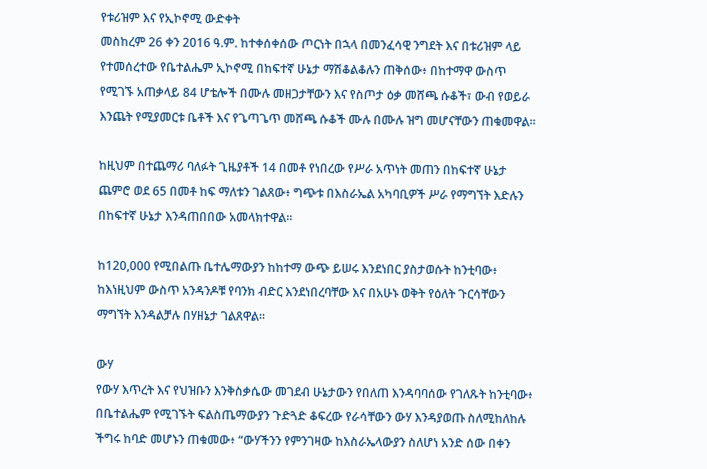የቱሪዝም እና የኢኮኖሚ ውድቀት
መስከረም 26 ቀን 2016 ዓ.ም. ከተቀሰቀሰው ጦርነት በኋላ በመንፈሳዊ ንግደት እና በቱሪዝም ላይ የተመሰረተው የቤተልሔም ኢኮኖሚ በከፍተኛ ሁኔታ ማሽቆልቆሉን ጠቅሰው፥ በከተማዋ ውስጥ የሚገኙ አጠቃላይ 84 ሆቴሎች በሙሉ መዘጋታቸውን እና የስጦታ ዕቃ መሸጫ ሱቆች፣ ውብ የወይራ እንጨት የሚያመርቱ ቤቶች እና የጌጣጌጥ መሸጫ ሱቆች ሙሉ በሙሉ ዝግ መሆናቸውን ጠቁመዋል።

ከዚህም በተጨማሪ ባለፉት ጊዜያቶች 14 በመቶ የነበረው የሥራ አጥነት መጠን በከፍተኛ ሁኔታ ጨምሮ ወደ 65 በመቶ ከፍ ማለቱን ገልጸው፥ ግጭቱ በእስራኤል አካባቢዎች ሥራ የማግኘት እድሉን በከፍተኛ ሁኔታ እንዳጠበበው አመላክተዋል።

ከ120,000 የሚበልጡ ቤተሌማውያን ከከተማ ውጭ ይሠሩ እንደነበር ያስታወሱት ከንቲባው፥ ከእነዚህም ውስጥ አንዳንዶቹ የባንክ ብድር እንደነበረባቸው እና በአሁኑ ወቅት የዕለት ጉርሳቸውን ማግኘት እንዳልቻሉ በሃዘኔታ ገልጸዋል።

ውሃ
የውሃ እጥረት እና የህዝቡን እንቅስቃሴው መገደብ ሁኔታውን የበለጠ እንዳባባሰው የገለጹት ከንቲባው፥ በቤተልሔም የሚገኙት ፍልስጤማውያን ጉድጓድ ቆፍረው የራሳቸውን ውሃ እንዳያወጡ ስለሚከለከሉ ችግሩ ከባድ መሆኑን ጠቁመው፥ “ውሃችንን የምንገዛው ከእስራኤላውያን ስለሆነ አንድ ሰው በቀን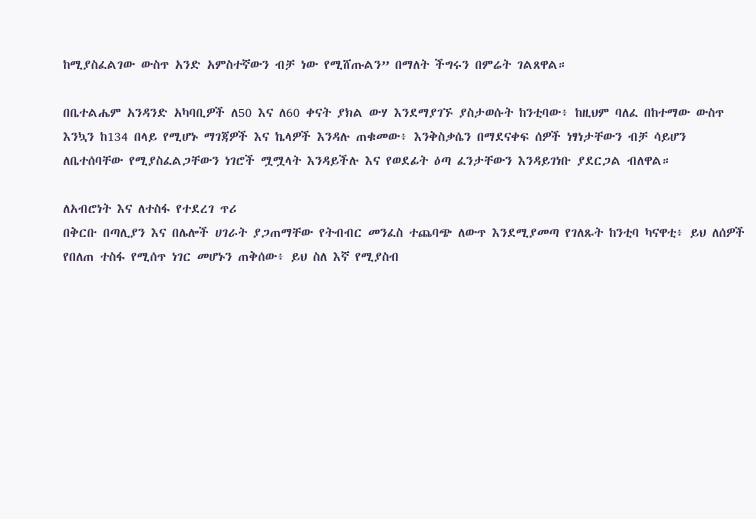ከሚያስፈልገው ውስጥ አንድ አምስተኛውን ብቻ ነው የሚሸጡልን” በማለት ችግሩን በምሬት ገልጸዋል።

በቤተልሔም አንዳንድ አካባቢዎች ለ50 እና ለ60 ቀናት ያክል ውሃ እንደማያገኙ ያስታወሱት ከንቲባው፥ ከዚህም ባለፈ በከተማው ውስጥ እንኳን ከ134 በላይ የሚሆኑ ማገጃዎች እና ኬላዎች እንዳሉ ጠቁመው፥ እንቅስቃሴን በማደናቀፍ ሰዎች ነፃነታቸውን ብቻ ሳይሆን ለቤተሰባቸው የሚያስፈልጋቸውን ነገሮች ሟሟላት እንዳይችሉ እና የወደፊት ዕጣ ፈንታቸውን እንዳይገነቡ ያደርጋል ብለዋል።

ለአብሮነት እና ለተስፋ የተደረገ ጥሪ
በቅርቡ በጣሊያን እና በሌሎች ሀገራት ያጋጠማቸው የትብብር መንፈስ ተጨባጭ ለውጥ እንደሚያመጣ የገለጹት ከንቲባ ካናዋቲ፥ ይህ ለሰዎች የበለጠ ተስፋ የሚሰጥ ነገር መሆኑን ጠቅሰው፥ ይህ ስለ እኛ የሚያስብ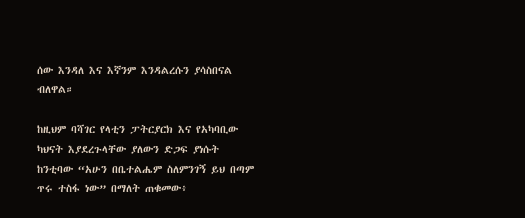ሰው እንዳለ እና እኛንም እንዳልረሱን ያሳስበናል ብለዋል።

ከዚህም ባሻገር የላቲን ፓትርያርክ እና የአካባቢው ካህናት እያደረጉላቸው ያለውን ድጋፍ ያነሱት ከንቲባው “አሁን በቤተልሔም ስለምንገኝ ይህ በጣም ጥሩ ተስፋ ነው” በማለት ጠቁመው፥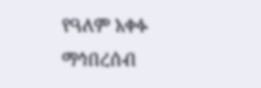የዓለም አቀፉ ማኅበረሰብ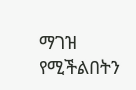ማገዝ የሚችልበትን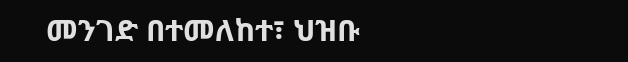መንገድ በተመለከተ፣ ህዝቡ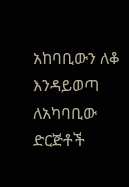አከባቢውን ለቆ እንዳይወጣ ለአካባቢው ድርጅቶች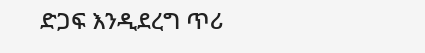ድጋፍ እንዲደረግ ጥሪ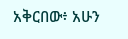አቅርበው፥ አሁን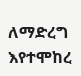ለማድረግ እየተሞከረ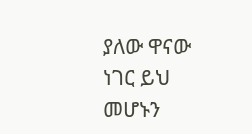ያለው ዋናው ነገር ይህ መሆኑን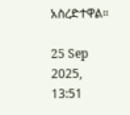አስረድተዋል።

25 Sep 2025, 13:51